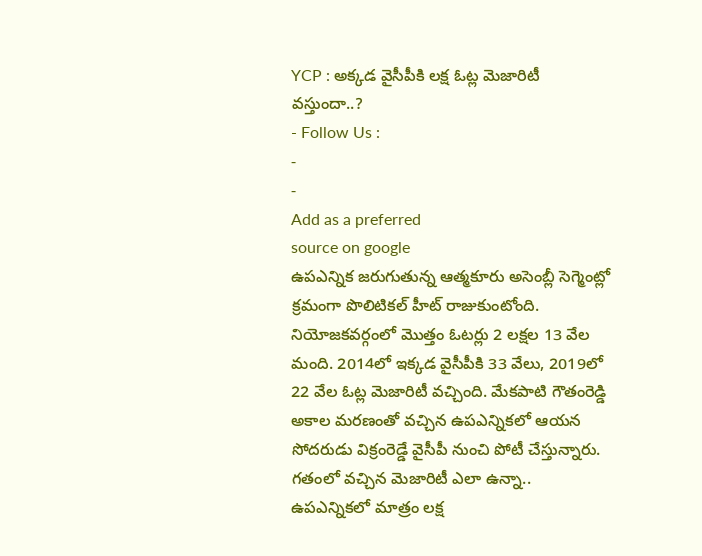YCP : అక్కడ వైసీపీకి లక్ష ఓట్ల మెజారిటీ వస్తుందా..?
- Follow Us :
-
-
Add as a preferred
source on google
ఉపఎన్నిక జరుగుతున్న ఆత్మకూరు అసెంబ్లీ సెగ్మెంట్లో క్రమంగా పొలిటికల్ హీట్ రాజుకుంటోంది. నియోజకవర్గంలో మొత్తం ఓటర్లు 2 లక్షల 13 వేల మంది. 2014లో ఇక్కడ వైసీపీకి 33 వేలు, 2019లో 22 వేల ఓట్ల మెజారిటీ వచ్చింది. మేకపాటి గౌతంరెడ్డి అకాల మరణంతో వచ్చిన ఉపఎన్నికలో ఆయన సోదరుడు విక్రంరెడ్డే వైసీపీ నుంచి పోటీ చేస్తున్నారు. గతంలో వచ్చిన మెజారిటీ ఎలా ఉన్నా.. ఉపఎన్నికలో మాత్రం లక్ష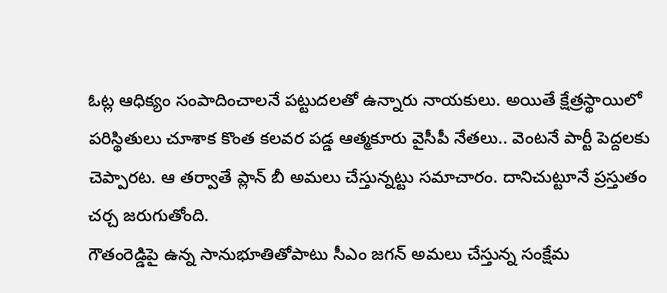ఓట్ల ఆధిక్యం సంపాదించాలనే పట్టుదలతో ఉన్నారు నాయకులు. అయితే క్షేత్రస్థాయిలో పరిస్థితులు చూశాక కొంత కలవర పడ్డ ఆత్మకూరు వైసీపీ నేతలు.. వెంటనే పార్టీ పెద్దలకు చెప్పారట. ఆ తర్వాతే ప్లాన్ బీ అమలు చేస్తున్నట్టు సమాచారం. దానిచుట్టూనే ప్రస్తుతం చర్చ జరుగుతోంది.
గౌతంరెడ్డిపై ఉన్న సానుభూతితోపాటు సీఎం జగన్ అమలు చేస్తున్న సంక్షేమ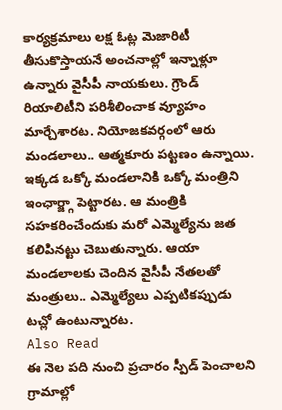కార్యక్రమాలు లక్ష ఓట్ల మెజారిటీ తీసుకొస్తాయనే అంచనాల్లో ఇన్నాళ్లూ ఉన్నారు వైసీపీ నాయకులు. గ్రౌండ్ రియాలిటీని పరిశీలించాక వ్యూహం మార్చేశారట. నియోజకవర్గంలో ఆరు మండలాలు.. ఆత్మకూరు పట్టణం ఉన్నాయి. ఇక్కడ ఒక్కో మండలానికి ఒక్కో మంత్రిని ఇంఛార్జ్గా పెట్టారట. ఆ మంత్రికి సహకరించేందుకు మరో ఎమ్మెల్యేను జత కలిపినట్టు చెబుతున్నారు. ఆయా మండలాలకు చెందిన వైసీపీ నేతలతో మంత్రులు.. ఎమ్మెల్యేలు ఎప్పటికప్పుడు టచ్లో ఉంటున్నారట.
Also Read
ఈ నెల పది నుంచి ప్రచారం స్పీడ్ పెంచాలని గ్రామాల్లో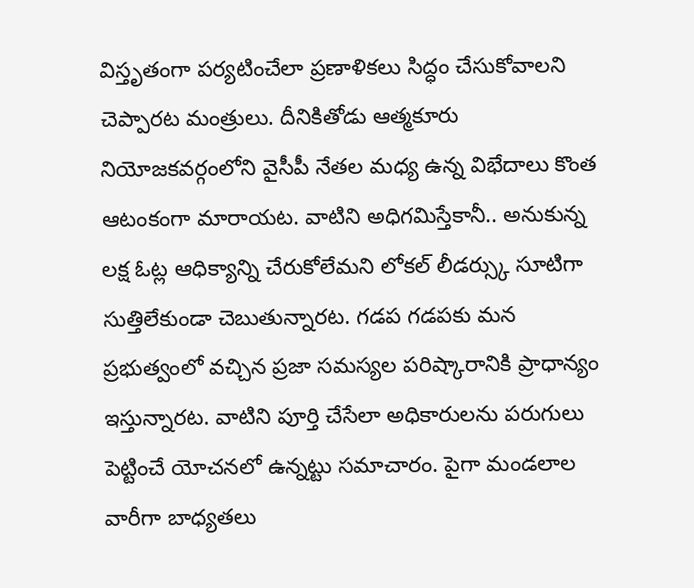విస్తృతంగా పర్యటించేలా ప్రణాళికలు సిద్ధం చేసుకోవాలని చెప్పారట మంత్రులు. దీనికితోడు ఆత్మకూరు నియోజకవర్గంలోని వైసీపీ నేతల మధ్య ఉన్న విభేదాలు కొంత ఆటంకంగా మారాయట. వాటిని అధిగమిస్తేకానీ.. అనుకున్న లక్ష ఓట్ల ఆధిక్యాన్ని చేరుకోలేమని లోకల్ లీడర్స్కు సూటిగా సుత్తిలేకుండా చెబుతున్నారట. గడప గడపకు మన ప్రభుత్వంలో వచ్చిన ప్రజా సమస్యల పరిష్కారానికి ప్రాధాన్యం ఇస్తున్నారట. వాటిని పూర్తి చేసేలా అధికారులను పరుగులు పెట్టించే యోచనలో ఉన్నట్టు సమాచారం. పైగా మండలాల వారీగా బాధ్యతలు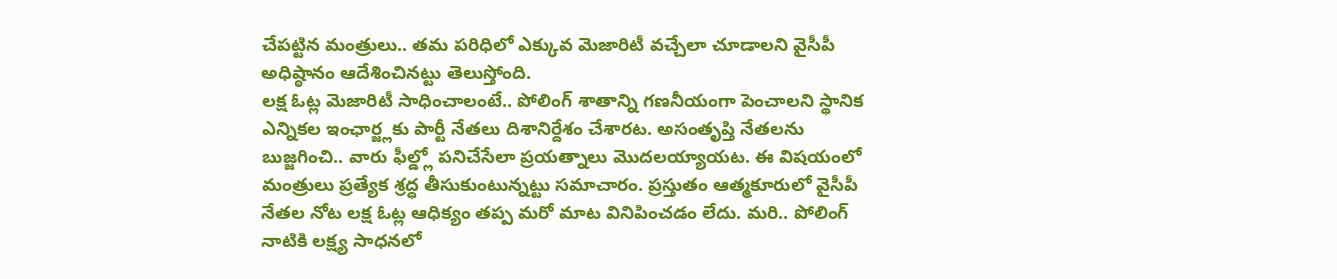చేపట్టిన మంత్రులు.. తమ పరిధిలో ఎక్కువ మెజారిటీ వచ్చేలా చూడాలని వైసీపీ అధిష్ఠానం ఆదేశించినట్టు తెలుస్తోంది.
లక్ష ఓట్ల మెజారిటీ సాధించాలంటే.. పోలింగ్ శాతాన్ని గణనీయంగా పెంచాలని స్థానిక ఎన్నికల ఇంఛార్జ్లకు పార్టీ నేతలు దిశానిర్దేశం చేశారట. అసంతృప్తి నేతలను బుజ్జగించి.. వారు ఫీల్డ్లో పనిచేసేలా ప్రయత్నాలు మొదలయ్యాయట. ఈ విషయంలో మంత్రులు ప్రత్యేక శ్రద్ధ తీసుకుంటున్నట్టు సమాచారం. ప్రస్తుతం ఆత్మకూరులో వైసీపీ నేతల నోట లక్ష ఓట్ల ఆధిక్యం తప్ప మరో మాట వినిపించడం లేదు. మరి.. పోలింగ్ నాటికి లక్ష్య సాధనలో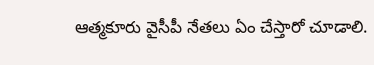ఆత్మకూరు వైసీపీ నేతలు ఏం చేస్తారో చూడాలి.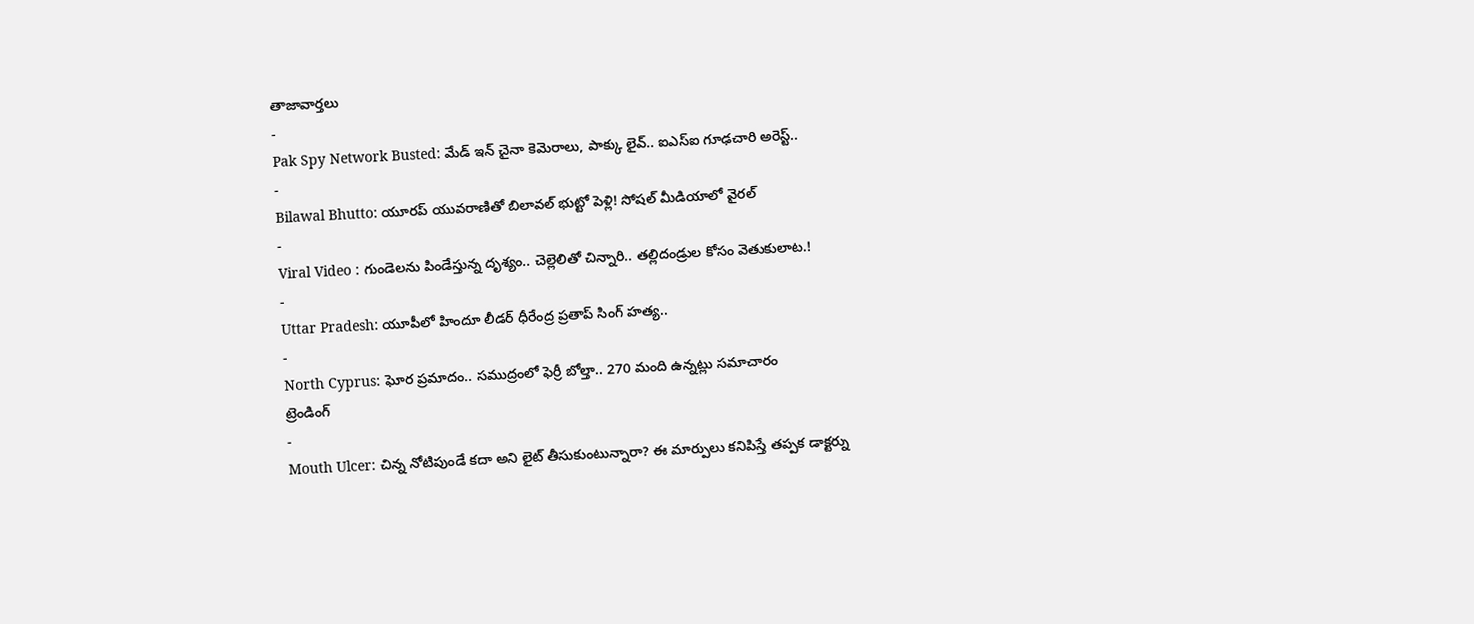తాజావార్తలు
-
Pak Spy Network Busted: మేడ్ ఇన్ చైనా కెమెరాలు, పాక్కు లైవ్.. ఐఎస్ఐ గూఢచారి అరెస్ట్..
-
Bilawal Bhutto: యూరప్ యువరాణితో బిలావల్ భుట్టో పెళ్లి! సోషల్ మీడియాలో వైరల్
-
Viral Video : గుండెలను పిండేస్తున్న దృశ్యం.. చెల్లెలితో చిన్నారి.. తల్లిదండ్రుల కోసం వెతుకులాట.!
-
Uttar Pradesh: యూపీలో హిందూ లీడర్ ధీరేంద్ర ప్రతాప్ సింగ్ హత్య..
-
North Cyprus: ఘోర ప్రమాదం.. సముద్రంలో ఫెర్రీ బోల్తా.. 270 మంది ఉన్నట్లు సమాచారం
ట్రెండింగ్
-
Mouth Ulcer: చిన్న నోటిపుండే కదా అని లైట్ తీసుకుంటున్నారా? ఈ మార్పులు కనిపిస్తే తప్పక డాక్టర్ను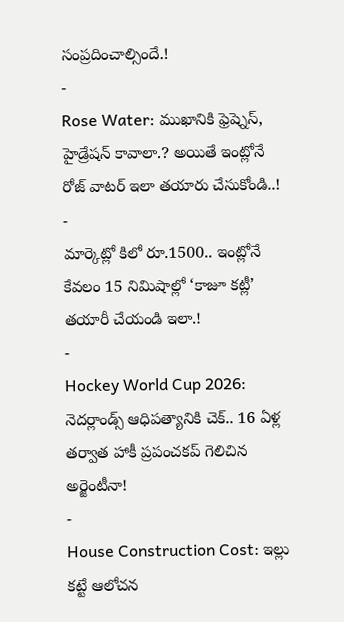సంప్రదించాల్సిందే.!
-
Rose Water: ముఖానికి ఫ్రెష్నెస్, హైడ్రేషన్ కావాలా.? అయితే ఇంట్లోనే రోజ్ వాటర్ ఇలా తయారు చేసుకోండి..!
-
మార్కెట్లో కిలో రూ.1500.. ఇంట్లోనే కేవలం 15 నిమిషాల్లో ‘కాజూ కట్లీ’ తయారీ చేయండి ఇలా.!
-
Hockey World Cup 2026: నెదర్లాండ్స్ ఆధిపత్యానికి చెక్.. 16 ఏళ్ల తర్వాత హాకీ ప్రపంచకప్ గెలిచిన అర్జెంటీనా!
-
House Construction Cost: ఇల్లు కట్టే ఆలోచన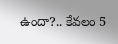ఉందా?.. కేవలం 5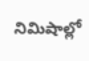నిమిషాల్లో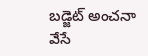బడ్జెట్ అంచనా వేసే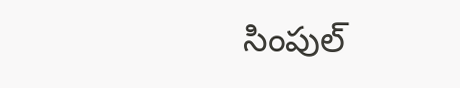సింపుల్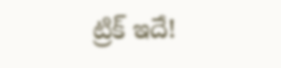ట్రిక్ ఇదే!